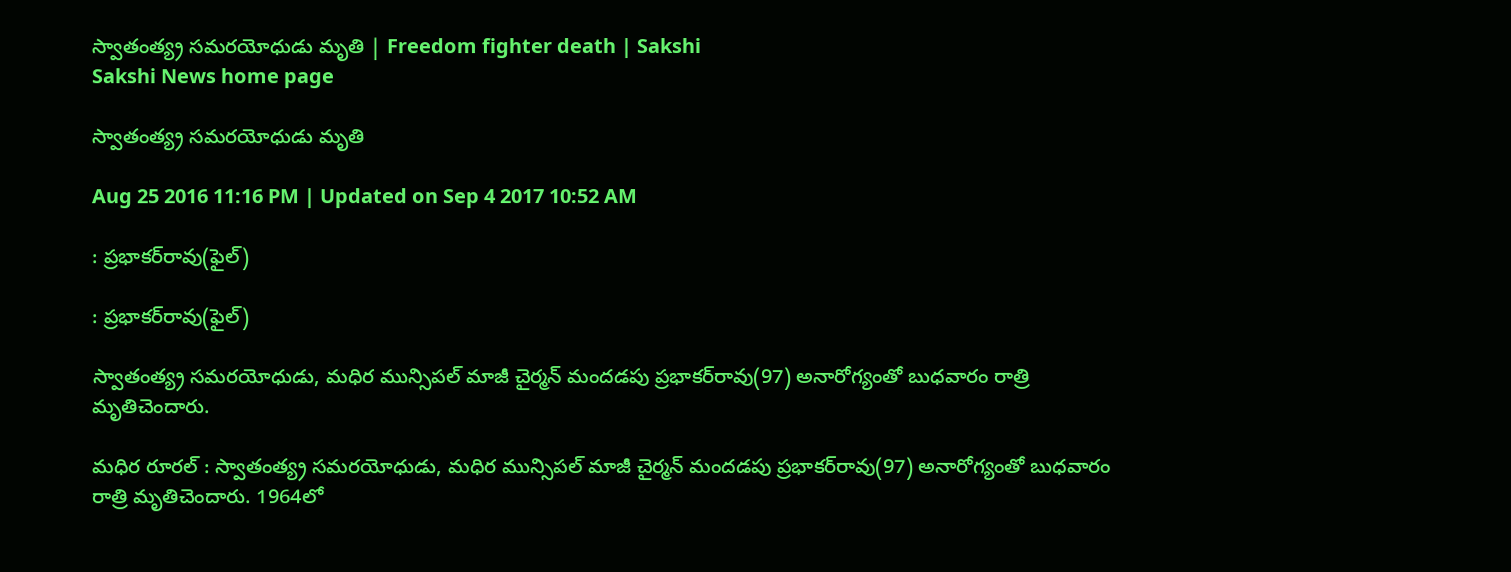స్వాతంత్య్ర సమరయోధుడు మృతి | Freedom fighter death | Sakshi
Sakshi News home page

స్వాతంత్య్ర సమరయోధుడు మృతి

Aug 25 2016 11:16 PM | Updated on Sep 4 2017 10:52 AM

: ప్రభాకర్‌రావు(ఫైల్‌)

: ప్రభాకర్‌రావు(ఫైల్‌)

స్వాతంత్య్ర సమరయోధుడు, మధిర మున్సిపల్‌ మాజీ చైర్మన్‌ మందడపు ప్రభాకర్‌రావు(97) అనారోగ్యంతో బుధవారం రాత్రి మృతిచెందారు.

మధిర రూరల్‌ : స్వాతంత్య్ర సమరయోధుడు, మధిర మున్సిపల్‌ మాజీ చైర్మన్‌ మందడపు ప్రభాకర్‌రావు(97) అనారోగ్యంతో బుధవారం రాత్రి మృతిచెందారు. 1964లో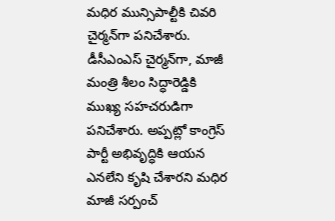మధిర మున్సిపాల్టీకి చివరి చైర్మన్‌గా పనిచేశారు. డీసీఎంఎస్‌ చైర్మన్‌గా, మాజీ మంత్రి శీలం సిద్ధారెడ్డికి ముఖ్య సహచరుడిగా పనిచేశారు. అప్పట్లో కాంగ్రెస్‌ పార్టీ అభివృద్ధికి ఆయన ఎనలేని కృషి చేశారని మధిర మాజీ సర్పంచ్‌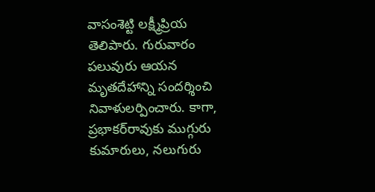వాసంశెట్టి లక్ష్మీప్రియ తెలిపారు. గురువారం పలువురు ఆయన మృతదేహాన్ని సందర్శించి నివాళులర్పించారు. కాగా, ప్రభాకర్‌రావుకు ముగ్గురు కుమారులు, నలుగురు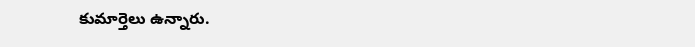కుమార్తెలు ఉన్నారు.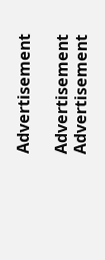Advertisement

Advertisement
Advertisement